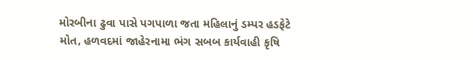મોરબીના ઢુવા પાસે પગપાળા જતા મહિલાનું ડમ્પર હડફેટે મોત, હળવદમાં જાહેરનામા ભંગ સબબ કાર્યવાહી કૃષિ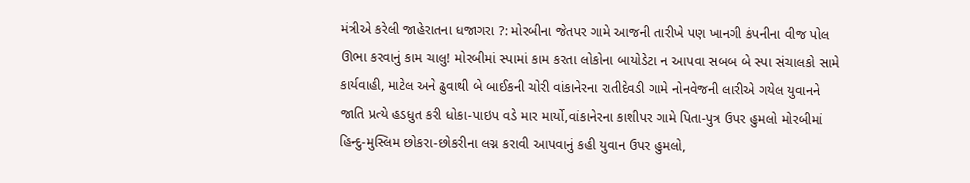મંત્રીએ કરેલી જાહેરાતના ધજાગરા ?: મોરબીના જેતપર ગામે આજની તારીખે પણ ખાનગી કંપનીના વીજ પોલ ઊભા કરવાનું કામ ચાલુ! મોરબીમાં સ્પામાં કામ કરતા લોકોના બાયોડેટા ન આપવા સબબ બે સ્પા સંચાલકો સામે કાર્યવાહી, માટેલ અને ઢુવાથી બે બાઈકની ચોરી વાંકાનેરના રાતીદેવડી ગામે નોનવેજની લારીએ ગયેલ યુવાનને જાતિ પ્રત્યે હડધુત કરી ધોકા-પાઇપ વડે માર માર્યો,વાંકાનેરના કાશીપર ગામે પિતા-પુત્ર ઉપર હુમલો મોરબીમાં હિન્દુ-મુસ્લિમ છોકરા-છોકરીના લગ્ન કરાવી આપવાનું કહી યુવાન ઉપર હુમલો,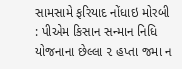સામસામે ફરિયાદ નોંધાઇ મોરબી : પીએમ કિસાન સન્માન નિધિ યોજનાના છેલ્લા ૨ હપ્તા જમા ન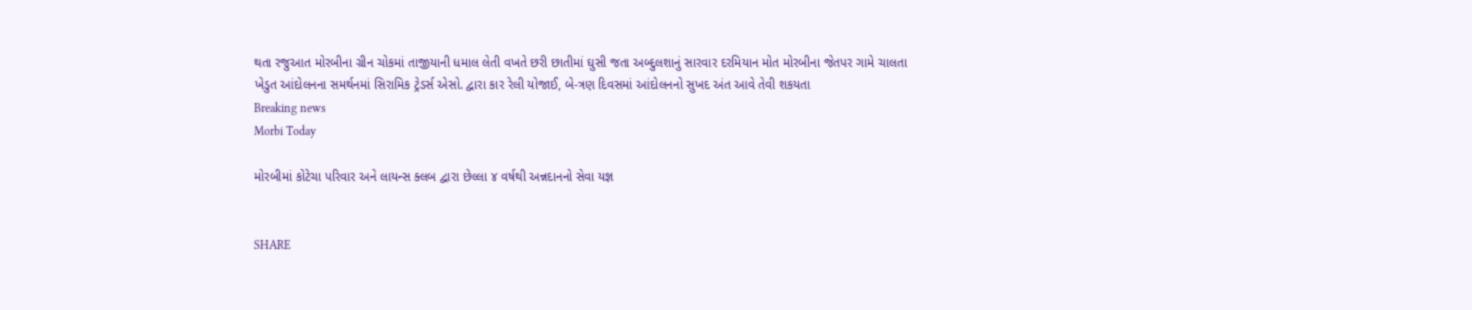થતા રજુઆત મોરબીના ગ્રીન ચોકમાં તાજીયાની ધમાલ લેતી વખતે છરી છાતીમાં ઘુસી જતા અબ્દુલશાનું સારવાર દરમિયાન મોત મોરબીના જેતપર ગામે ચાલતા ખેડુત આંદોલનના સમર્થનમાં સિરામિક ટ્રેડર્સ એસો. દ્વારા કાર રેલી યોજાઈ, બે-ત્રણ દિવસમાં આંદોલનનો સુખદ અંત આવે તેવી શકયતા
Breaking news
Morbi Today

મોરબીમાં કોટેચા પરિવાર અને લાયન્સ ક્લબ દ્વારા છેલ્લા ૪ વર્ષથી અન્નદાનનો સેવા યજ્ઞ


SHARE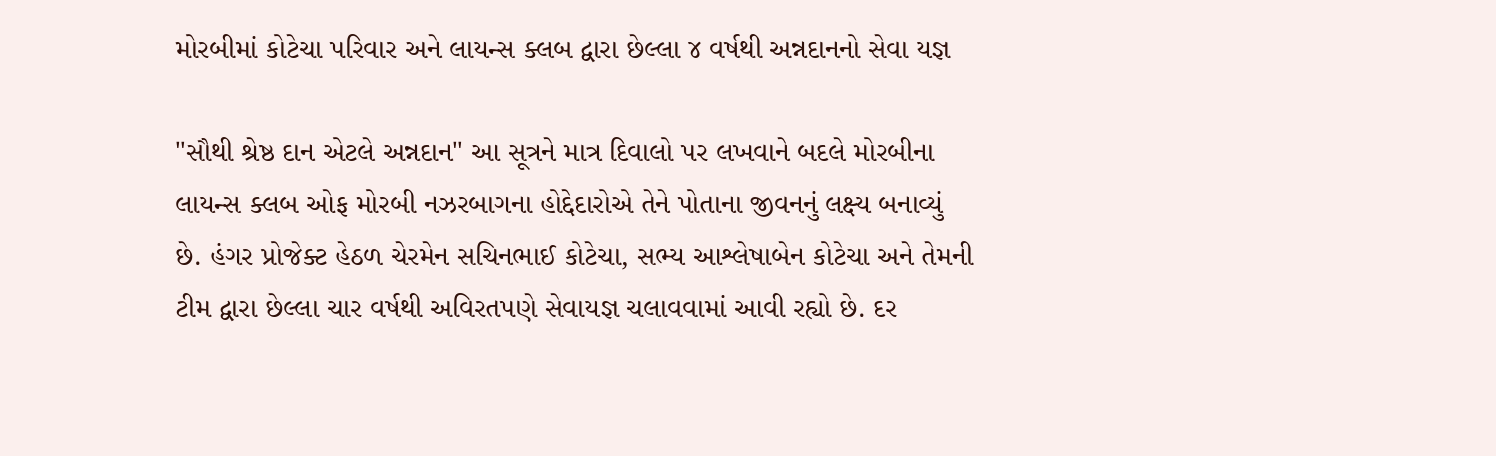મોરબીમાં કોટેચા પરિવાર અને લાયન્સ ક્લબ દ્વારા છેલ્લા ૪ વર્ષથી અન્નદાનનો સેવા યજ્ઞ

"સૌથી શ્રેષ્ઠ દાન એટલે અન્નદાન" આ સૂત્રને માત્ર દિવાલો પર લખવાને બદલે મોરબીના લાયન્સ ક્લબ ઓફ મોરબી નઝરબાગના હોદ્દેદારોએ તેને પોતાના જીવનનું લક્ષ્ય બનાવ્યું છે. હંગર પ્રોજેક્ટ હેઠળ ચેરમેન સચિનભાઈ કોટેચા, સભ્ય આશ્લેષાબેન કોટેચા અને તેમની ટીમ દ્વારા છેલ્લા ચાર વર્ષથી અવિરતપણે સેવાયજ્ઞ ચલાવવામાં આવી રહ્યો છે. દર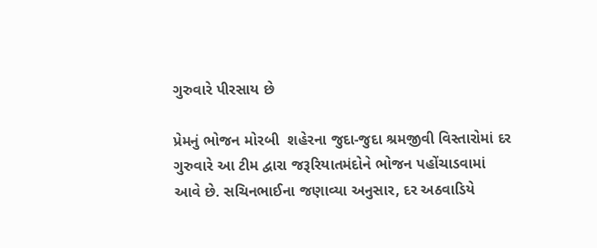ગુરુવારે પીરસાય છે

પ્રેમનું ભોજન મોરબી  શહેરના જુદા-જુદા શ્રમજીવી વિસ્તારોમાં દર ગુરુવારે આ ટીમ દ્વારા જરૂરિયાતમંદોને ભોજન પહોંચાડવામાં આવે છે. સચિનભાઈના જણાવ્યા અનુસાર, દર અઠવાડિયે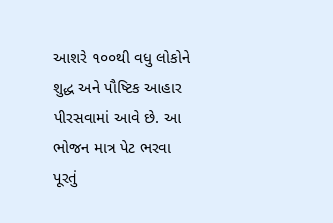આશરે ૧૦૦થી વધુ લોકોને શુદ્ધ અને પૌષ્ટિક આહાર પીરસવામાં આવે છે. આ ભોજન માત્ર પેટ ભરવા પૂરતું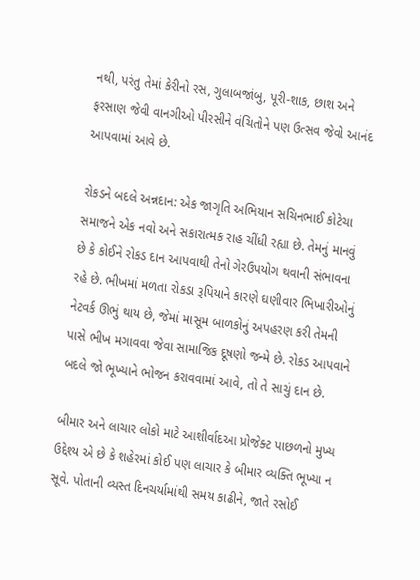નથી, પરંતુ તેમાં કેરીનો રસ, ગુલાબજાંબુ, પૂરી-શાક, છાશ અને ફરસાણ જેવી વાનગીઓ પીરસીને વંચિતોને પણ ઉત્સવ જેવો આનંદ આપવામાં આવે છે.

રોકડને બદલે અન્નદાન: એક જાગૃતિ અભિયાન સચિનભાઈ કોટેચા સમાજને એક નવો અને સકારાત્મક રાહ ચીંધી રહ્યા છે. તેમનું માનવું છે કે કોઈને રોકડ દાન આપવાથી તેનો ગેરઉપયોગ થવાની સંભાવના રહે છે. ભીખમાં મળતા રોકડા રૂપિયાને કારણે ઘણીવાર ભિખારીઓનું નેટવર્ક ઊભું થાય છે, જેમાં માસૂમ બાળકોનું અપહરણ કરી તેમની પાસે ભીખ મગાવવા જેવા સામાજિક દૂષણો જન્મે છે. રોકડ આપવાને બદલે જો ભૂખ્યાને ભોજન કરાવવામાં આવે, તો તે સાચું દાન છે.

બીમાર અને લાચાર લોકો માટે આશીર્વાદઆ પ્રોજેક્ટ પાછળનો મુખ્ય ઉદ્દેશ્ય એ છે કે શહેરમાં કોઈ પણ લાચાર કે બીમાર વ્યક્તિ ભૂખ્યા ન સૂવે. પોતાની વ્યસ્ત દિનચર્યામાંથી સમય કાઢીને, જાતે રસોઈ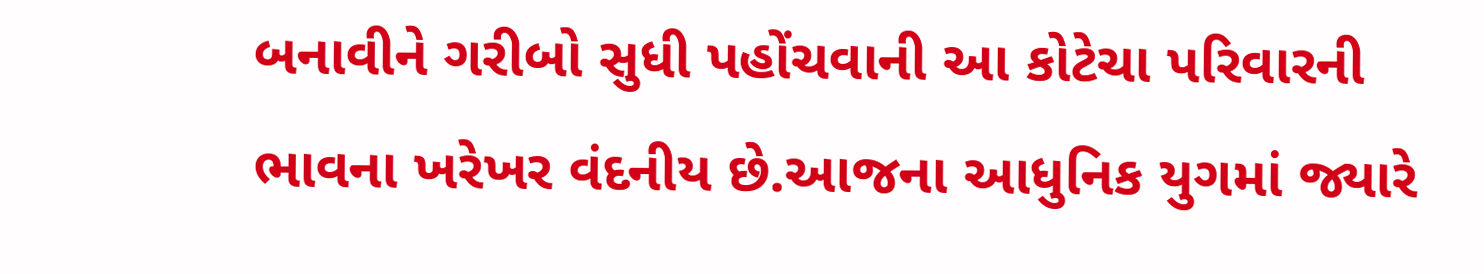બનાવીને ગરીબો સુધી પહોંચવાની આ કોટેચા પરિવારની ભાવના ખરેખર વંદનીય છે.આજના આધુનિક યુગમાં જ્યારે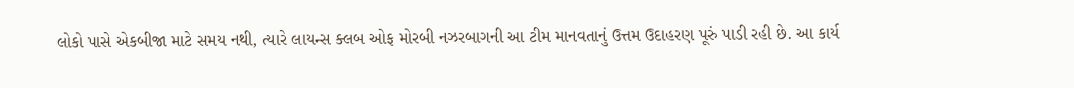લોકો પાસે એકબીજા માટે સમય નથી, ત્યારે લાયન્સ ક્લબ ઓફ મોરબી નઝરબાગની આ ટીમ માનવતાનું ઉત્તમ ઉદાહરણ પૂરું પાડી રહી છે. આ કાર્ય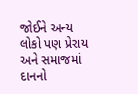જોઈને અન્ય લોકો પણ પ્રેરાય અને સમાજમાં દાનનો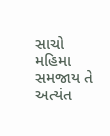સાચો મહિમા સમજાય તે અત્યંત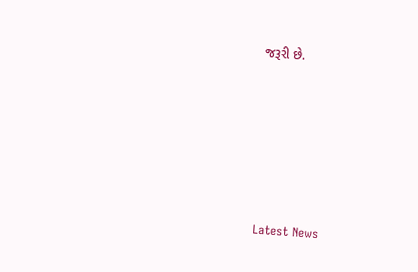જરૂરી છે.






Latest News